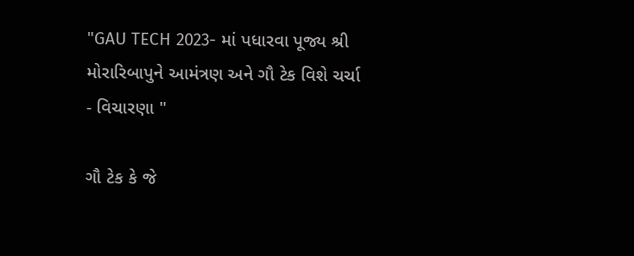"GAU TECH 2023- માં પધારવા પૂજ્ય શ્રી મોરારિબાપુને આમંત્રણ અને ગૌ ટેક વિશે ચર્ચા - વિચારણા "

ગૌ ટેક કે જે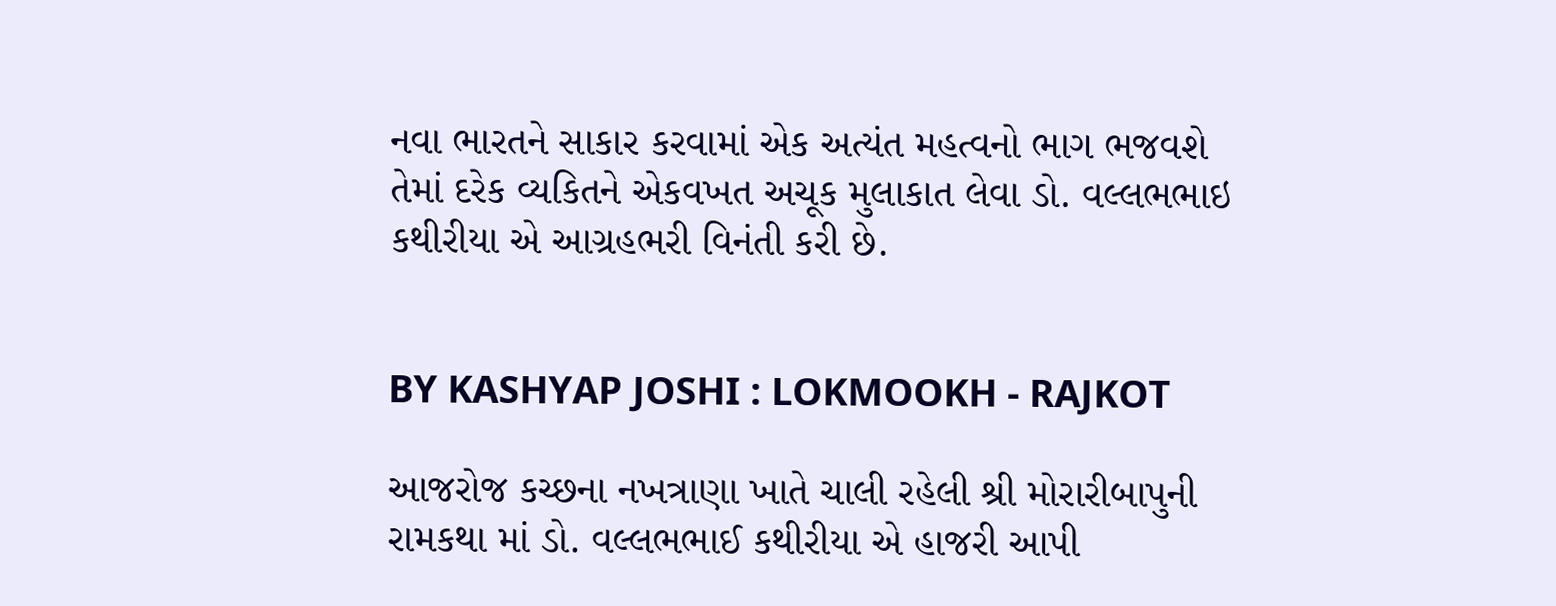નવા ભારતને સાકાર કરવામાં એક અત્યંત મહત્વનો ભાગ ભજવશે તેમાં દરેક વ્યકિતને એકવખત અચૂક મુલાકાત લેવા ડો. વલ્લભભાઇ કથીરીયા એ આગ્રહભરી વિનંતી કરી છે.


BY KASHYAP JOSHI : LOKMOOKH - RAJKOT

આજરોજ કચ્છના નખત્રાણા ખાતે ચાલી રહેલી શ્રી મોરારીબાપુની રામકથા માં ડો. વલ્લભભાઈ કથીરીયા એ હાજરી આપી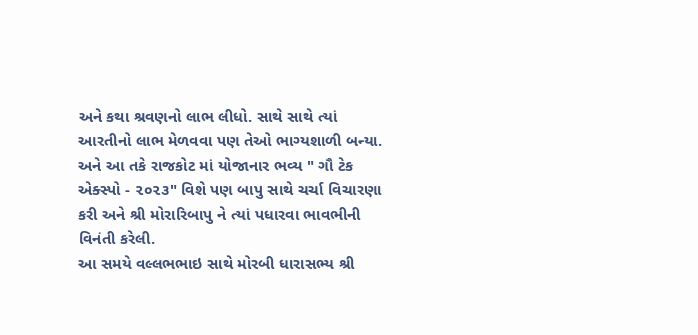અને કથા શ્રવણનો લાભ લીધો. સાથે સાથે ત્યાં આરતીનો લાભ મેળવવા પણ તેઓ ભાગ્યશાળી બન્યા. અને આ તકે રાજકોટ માં યોજાનાર ભવ્ય " ગૌ ટેક એક્સ્પો - ૨૦૨૩" વિશે પણ બાપુ સાથે ચર્ચા વિચારણા કરી અને શ્રી મોરારિબાપુ ને ત્યાં પધારવા ભાવભીની વિનંતી કરેલી.
આ સમયે વલ્લભભાઇ સાથે મોરબી ધારાસભ્ય શ્રી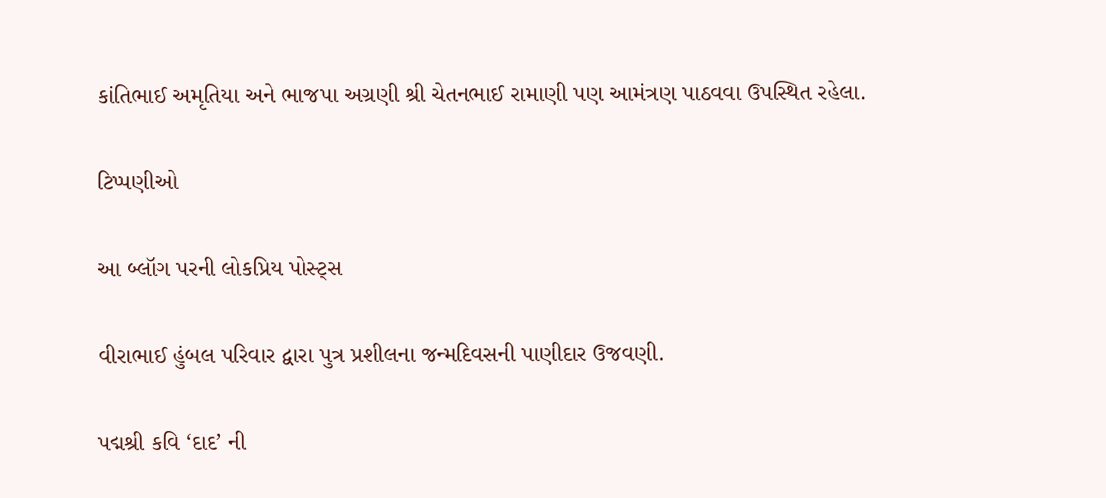કાંતિભાઈ અમૃતિયા અને ભાજપા અગ્રણી શ્રી ચેતનભાઈ રામાણી પણ આમંત્રણ પાઠવવા ઉપસ્થિત રહેલા.

ટિપ્પણીઓ

આ બ્લૉગ પરની લોકપ્રિય પોસ્ટ્સ

વીરાભાઈ હુંબલ પરિવાર દ્વારા પુત્ર પ્રશીલના જન્મદિવસની પાણીદાર ઉજવણી.

પદ્મશ્રી કવિ ‘દાદ’ ની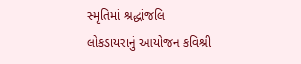સ્મૃતિમાં શ્રદ્ધાંજલિ લોકડાયરાનું આયોજન કવિશ્રી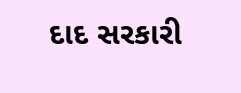દાદ સરકારી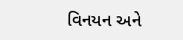વિનયન અને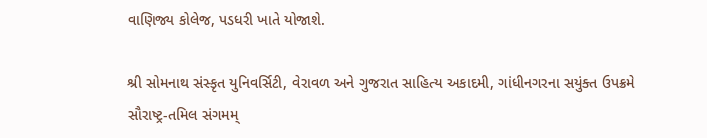વાણિજ્ય કોલેજ, પડધરી ખાતે યોજાશે.

શ્રી સોમનાથ સંસ્કૃત યુનિવર્સિટી, વેરાવળ અને ગુજરાત સાહિત્ય અકાદમી, ગાંધીનગરના સયુંક્ત ઉપક્રમે સૌરાષ્ટ્ર-તમિલ સંગમમ્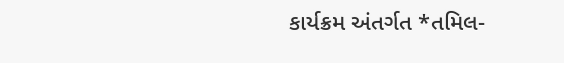કાર્યક્રમ અંતર્ગત *તમિલ-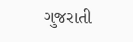ગુજરાતી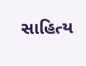સાહિત્ય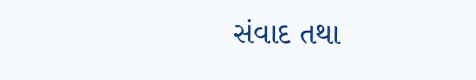સંવાદ તથા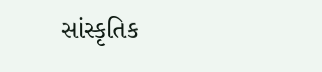સાંસ્કૃતિક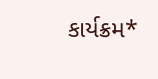કાર્યક્રમ*